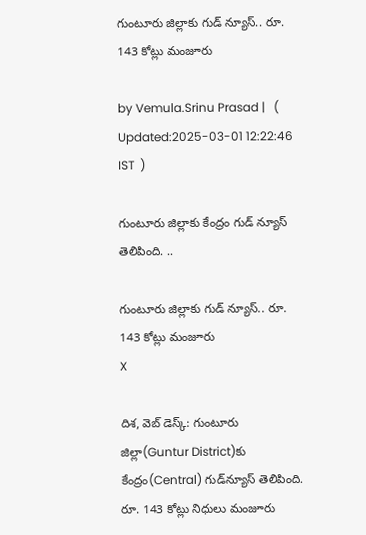గుంటూరు జిల్లాకు గుడ్ న్యూస్.. రూ. 143 కోట్లు మంజూరు

by Vemula.Srinu Prasad |   (  Updated:2025-03-01 12:22:46  IST  )

గుంటూరు జిల్లాకు కేంద్రం గుడ్ న్యూస్ తెలిపింది. ..

గుంటూరు జిల్లాకు గుడ్ న్యూస్.. రూ. 143 కోట్లు మంజూరు
X

దిశ, వెబ్ డెస్క్: గుంటూరు జిల్లా(Guntur District)కు కేంద్రం(Central) గుడ్‌న్యూస్ తెలిపింది. రూ. 143 కోట్లు నిధులు మంజూరు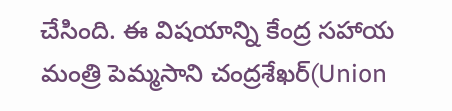చేసింది. ఈ విషయాన్ని కేంద్ర సహాయ మంత్రి పెమ్మసాని చంద్రశేఖర్(Union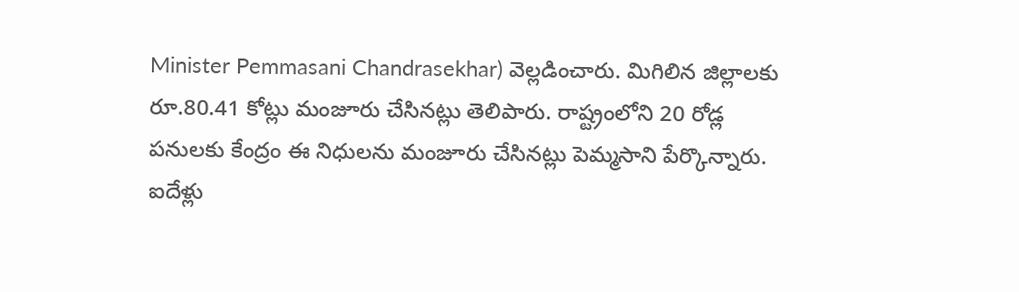Minister Pemmasani Chandrasekhar) వెల్లడించారు. మిగిలిన జిల్లాలకు రూ.80.41 కోట్లు మంజూరు చేసినట్లు తెలిపారు. రాష్ట్రంలోని 20 రోడ్ల పనులకు కేంద్రం ఈ నిధులను మంజూరు చేసినట్లు పెమ్మసాని పేర్కొన్నారు. ఐదేళ్లు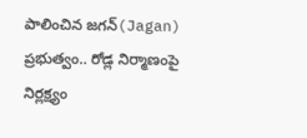పాలించిన జగన్(Jagan) ప్రభుత్వం.. రోడ్ల నిర్మాణంపై నిర్లక్ష్యం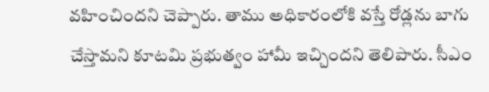వహించిందని చెప్పారు. తాము అధికారంలోకి వస్తే రోడ్లను బాగు చేస్తామని కూటమి ప్రభుత్వం హామీ ఇచ్చిందని తెలిపారు. సీఎం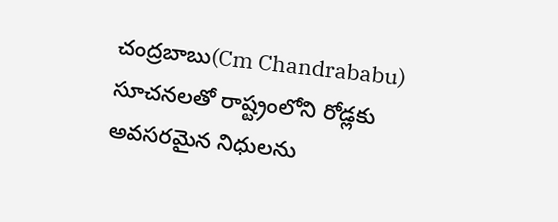చంద్రబాబు(Cm Chandrababu) సూచనలతో రాష్ట్రంలోని రోడ్లకు అవసరమైన నిధులను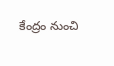కేంద్రం నుంచి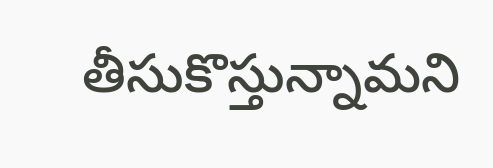తీసుకొస్తున్నామని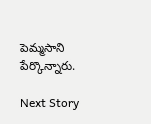పెమ్మసాని పేర్కొన్నారు.

Next Story